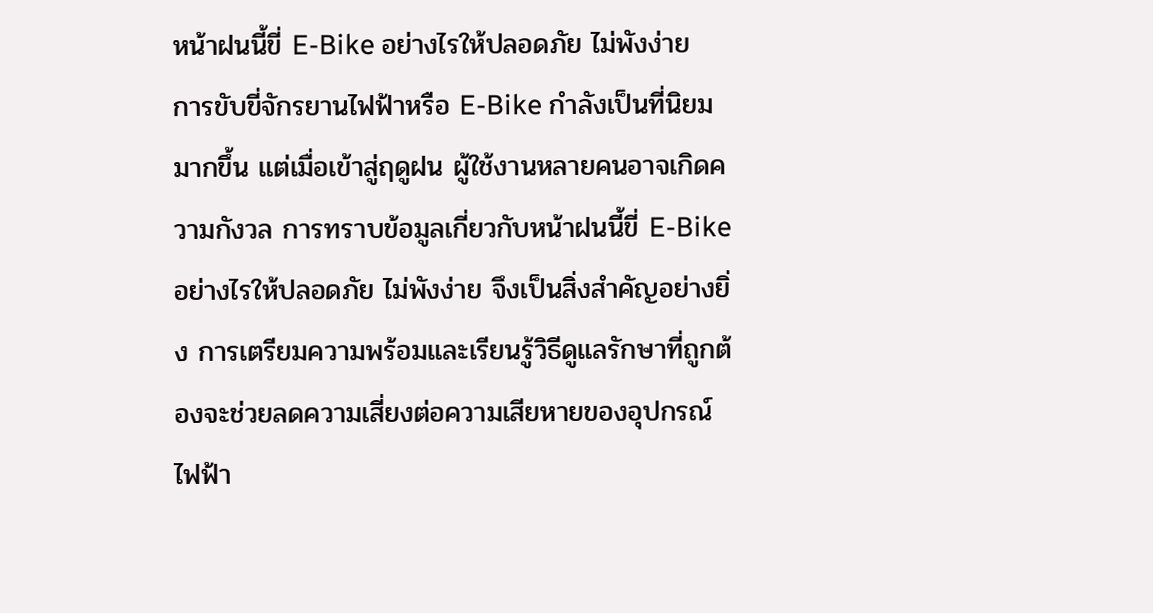หน้าฝนนี้ขี่ E-Bike อย่างไรให้ปลอดภัย ไม่พังง่าย
การขับขี่จักรยานไฟฟ้าหรือ E-Bike กำลังเป็นที่นิยมมากขึ้น แต่เมื่อเข้าสู่ฤดูฝน ผู้ใช้งานหลายคนอาจเกิดความกังวล การทราบข้อมูลเกี่ยวกับหน้าฝนนี้ขี่ E-Bike อย่างไรให้ปลอดภัย ไม่พังง่าย จึงเป็นสิ่งสำคัญอย่างยิ่ง การเตรียมความพร้อมและเรียนรู้วิธีดูแลรักษาที่ถูกต้องจะช่วยลดความเสี่ยงต่อความเสียหายของอุปกรณ์ไฟฟ้า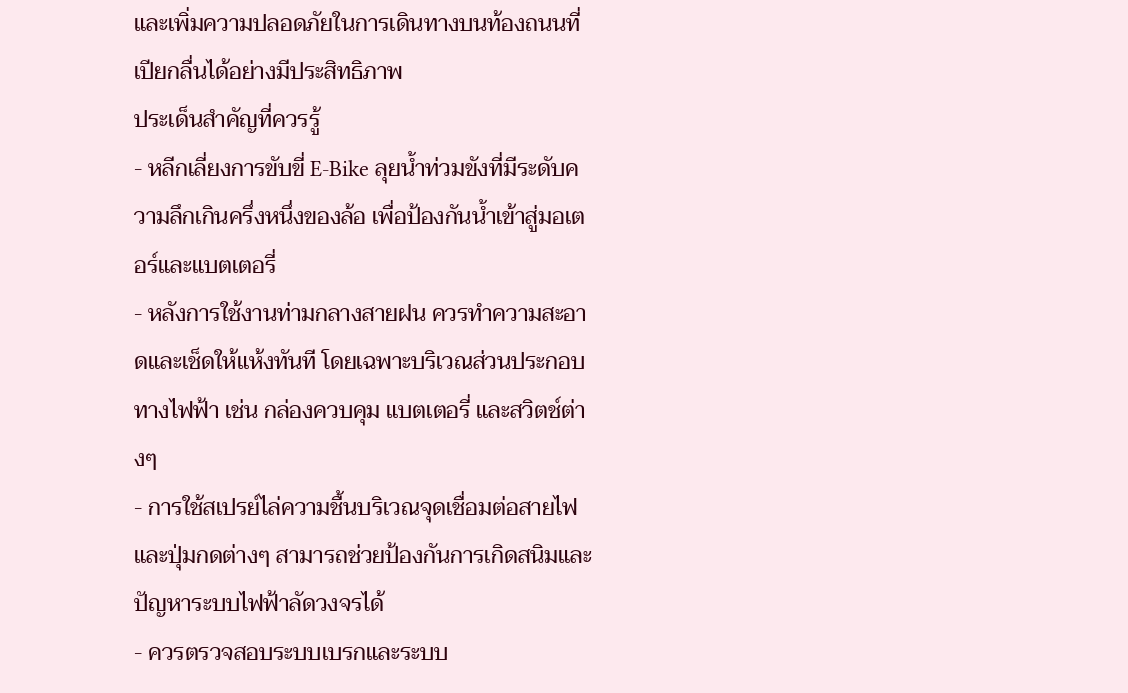และเพิ่มความปลอดภัยในการเดินทางบนท้องถนนที่เปียกลื่นได้อย่างมีประสิทธิภาพ
ประเด็นสำคัญที่ควรรู้
- หลีกเลี่ยงการขับขี่ E-Bike ลุยน้ำท่วมขังที่มีระดับความลึกเกินครึ่งหนึ่งของล้อ เพื่อป้องกันน้ำเข้าสู่มอเตอร์และแบตเตอรี่
- หลังการใช้งานท่ามกลางสายฝน ควรทำความสะอาดและเช็ดให้แห้งทันที โดยเฉพาะบริเวณส่วนประกอบทางไฟฟ้า เช่น กล่องควบคุม แบตเตอรี่ และสวิตช์ต่างๆ
- การใช้สเปรย์ไล่ความชื้นบริเวณจุดเชื่อมต่อสายไฟและปุ่มกดต่างๆ สามารถช่วยป้องกันการเกิดสนิมและปัญหาระบบไฟฟ้าลัดวงจรได้
- ควรตรวจสอบระบบเบรกและระบบ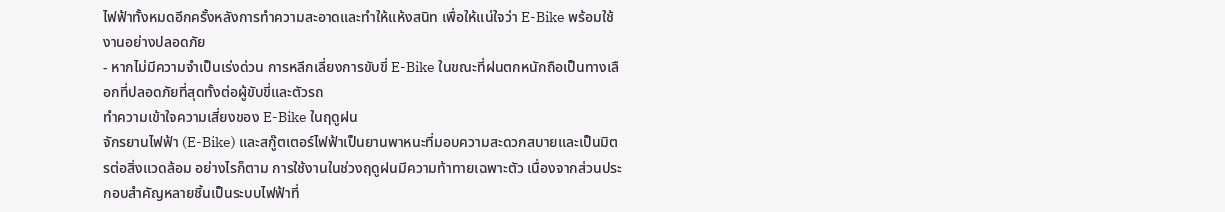ไฟฟ้าทั้งหมดอีกครั้งหลังการทำความสะอาดและทำให้แห้งสนิท เพื่อให้แน่ใจว่า E-Bike พร้อมใช้งานอย่างปลอดภัย
- หากไม่มีความจำเป็นเร่งด่วน การหลีกเลี่ยงการขับขี่ E-Bike ในขณะที่ฝนตกหนักถือเป็นทางเลือกที่ปลอดภัยที่สุดทั้งต่อผู้ขับขี่และตัวรถ
ทำความเข้าใจความเสี่ยงของ E-Bike ในฤดูฝน
จักรยานไฟฟ้า (E-Bike) และสกู๊ตเตอร์ไฟฟ้าเป็นยานพาหนะที่มอบความสะดวกสบายและเป็นมิตรต่อสิ่งแวดล้อม อย่างไรก็ตาม การใช้งานในช่วงฤดูฝนมีความท้าทายเฉพาะตัว เนื่องจากส่วนประกอบสำคัญหลายชิ้นเป็นระบบไฟฟ้าที่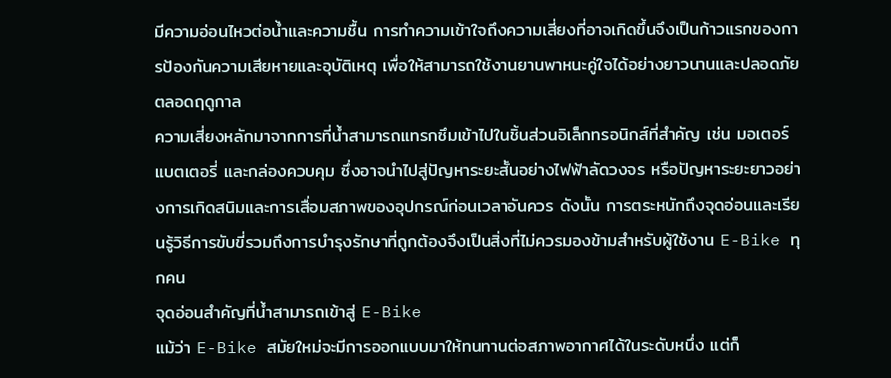มีความอ่อนไหวต่อน้ำและความชื้น การทำความเข้าใจถึงความเสี่ยงที่อาจเกิดขึ้นจึงเป็นก้าวแรกของการป้องกันความเสียหายและอุบัติเหตุ เพื่อให้สามารถใช้งานยานพาหนะคู่ใจได้อย่างยาวนานและปลอดภัยตลอดฤดูกาล
ความเสี่ยงหลักมาจากการที่น้ำสามารถแทรกซึมเข้าไปในชิ้นส่วนอิเล็กทรอนิกส์ที่สำคัญ เช่น มอเตอร์ แบตเตอรี่ และกล่องควบคุม ซึ่งอาจนำไปสู่ปัญหาระยะสั้นอย่างไฟฟ้าลัดวงจร หรือปัญหาระยะยาวอย่างการเกิดสนิมและการเสื่อมสภาพของอุปกรณ์ก่อนเวลาอันควร ดังนั้น การตระหนักถึงจุดอ่อนและเรียนรู้วิธีการขับขี่รวมถึงการบำรุงรักษาที่ถูกต้องจึงเป็นสิ่งที่ไม่ควรมองข้ามสำหรับผู้ใช้งาน E-Bike ทุกคน
จุดอ่อนสำคัญที่น้ำสามารถเข้าสู่ E-Bike
แม้ว่า E-Bike สมัยใหม่จะมีการออกแบบมาให้ทนทานต่อสภาพอากาศได้ในระดับหนึ่ง แต่ก็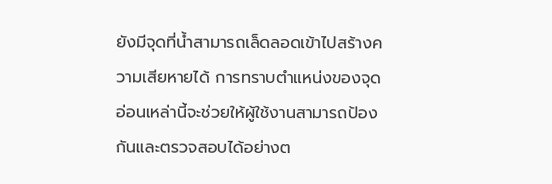ยังมีจุดที่น้ำสามารถเล็ดลอดเข้าไปสร้างความเสียหายได้ การทราบตำแหน่งของจุดอ่อนเหล่านี้จะช่วยให้ผู้ใช้งานสามารถป้องกันและตรวจสอบได้อย่างต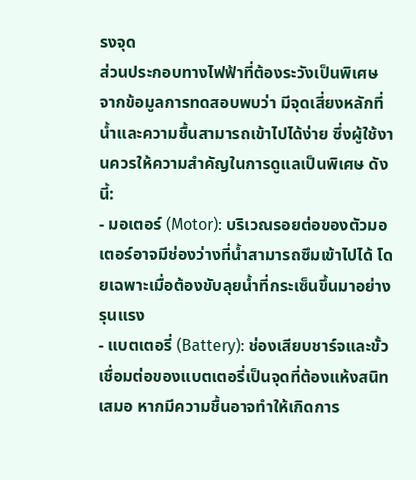รงจุด
ส่วนประกอบทางไฟฟ้าที่ต้องระวังเป็นพิเศษ
จากข้อมูลการทดสอบพบว่า มีจุดเสี่ยงหลักที่น้ำและความชื้นสามารถเข้าไปได้ง่าย ซึ่งผู้ใช้งานควรให้ความสำคัญในการดูแลเป็นพิเศษ ดังนี้:
- มอเตอร์ (Motor): บริเวณรอยต่อของตัวมอเตอร์อาจมีช่องว่างที่น้ำสามารถซึมเข้าไปได้ โดยเฉพาะเมื่อต้องขับลุยน้ำที่กระเซ็นขึ้นมาอย่างรุนแรง
- แบตเตอรี่ (Battery): ช่องเสียบชาร์จและขั้วเชื่อมต่อของแบตเตอรี่เป็นจุดที่ต้องแห้งสนิทเสมอ หากมีความชื้นอาจทำให้เกิดการ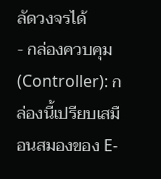ลัดวงจรได้
- กล่องควบคุม (Controller): กล่องนี้เปรียบเสมือนสมองของ E-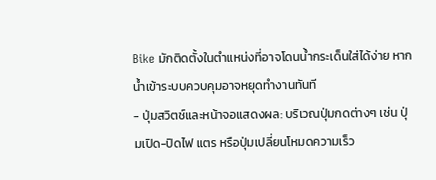Bike มักติดตั้งในตำแหน่งที่อาจโดนน้ำกระเด็นใส่ได้ง่าย หากน้ำเข้าระบบควบคุมอาจหยุดทำงานทันที
- ปุ่มสวิตช์และหน้าจอแสดงผล: บริเวณปุ่มกดต่างๆ เช่น ปุ่มเปิด-ปิดไฟ แตร หรือปุ่มเปลี่ยนโหมดความเร็ว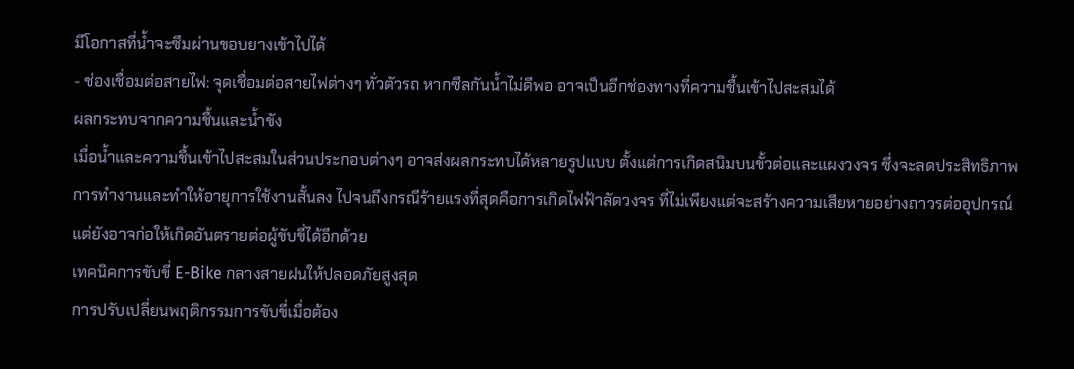มีโอกาสที่น้ำจะซึมผ่านขอบยางเข้าไปได้
- ช่องเชื่อมต่อสายไฟ: จุดเชื่อมต่อสายไฟต่างๆ ทั่วตัวรถ หากซีลกันน้ำไม่ดีพอ อาจเป็นอีกช่องทางที่ความชื้นเข้าไปสะสมได้
ผลกระทบจากความชื้นและน้ำขัง
เมื่อน้ำและความชื้นเข้าไปสะสมในส่วนประกอบต่างๆ อาจส่งผลกระทบได้หลายรูปแบบ ตั้งแต่การเกิดสนิมบนขั้วต่อและแผงวงจร ซึ่งจะลดประสิทธิภาพการทำงานและทำให้อายุการใช้งานสั้นลง ไปจนถึงกรณีร้ายแรงที่สุดคือการเกิดไฟฟ้าลัดวงจร ที่ไม่เพียงแต่จะสร้างความเสียหายอย่างถาวรต่ออุปกรณ์ แต่ยังอาจก่อให้เกิดอันตรายต่อผู้ขับขี่ได้อีกด้วย
เทคนิคการขับขี่ E-Bike กลางสายฝนให้ปลอดภัยสูงสุด
การปรับเปลี่ยนพฤติกรรมการขับขี่เมื่อต้อง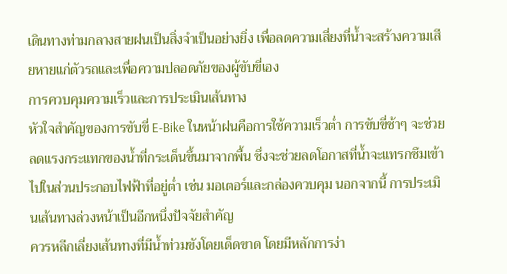เดินทางท่ามกลางสายฝนเป็นสิ่งจำเป็นอย่างยิ่ง เพื่อลดความเสี่ยงที่น้ำจะสร้างความเสียหายแก่ตัวรถและเพื่อความปลอดภัยของผู้ขับขี่เอง
การควบคุมความเร็วและการประเมินเส้นทาง
หัวใจสำคัญของการขับขี่ E-Bike ในหน้าฝนคือการใช้ความเร็วต่ำ การขับขี่ช้าๆ จะช่วยลดแรงกระแทกของน้ำที่กระเด็นขึ้นมาจากพื้น ซึ่งจะช่วยลดโอกาสที่น้ำจะแทรกซึมเข้าไปในส่วนประกอบไฟฟ้าที่อยู่ต่ำ เช่น มอเตอร์และกล่องควบคุม นอกจากนี้ การประเมินเส้นทางล่วงหน้าเป็นอีกหนึ่งปัจจัยสำคัญ
ควรหลีกเลี่ยงเส้นทางที่มีน้ำท่วมขังโดยเด็ดขาด โดยมีหลักการง่า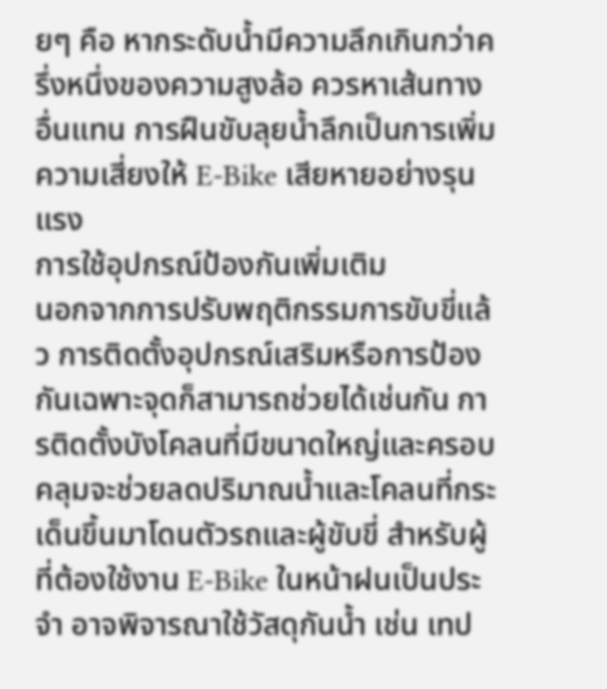ยๆ คือ หากระดับน้ำมีความลึกเกินกว่าครึ่งหนึ่งของความสูงล้อ ควรหาเส้นทางอื่นแทน การฝืนขับลุยน้ำลึกเป็นการเพิ่มความเสี่ยงให้ E-Bike เสียหายอย่างรุนแรง
การใช้อุปกรณ์ป้องกันเพิ่มเติม
นอกจากการปรับพฤติกรรมการขับขี่แล้ว การติดตั้งอุปกรณ์เสริมหรือการป้องกันเฉพาะจุดก็สามารถช่วยได้เช่นกัน การติดตั้งบังโคลนที่มีขนาดใหญ่และครอบคลุมจะช่วยลดปริมาณน้ำและโคลนที่กระเด็นขึ้นมาโดนตัวรถและผู้ขับขี่ สำหรับผู้ที่ต้องใช้งาน E-Bike ในหน้าฝนเป็นประจำ อาจพิจารณาใช้วัสดุกันน้ำ เช่น เทป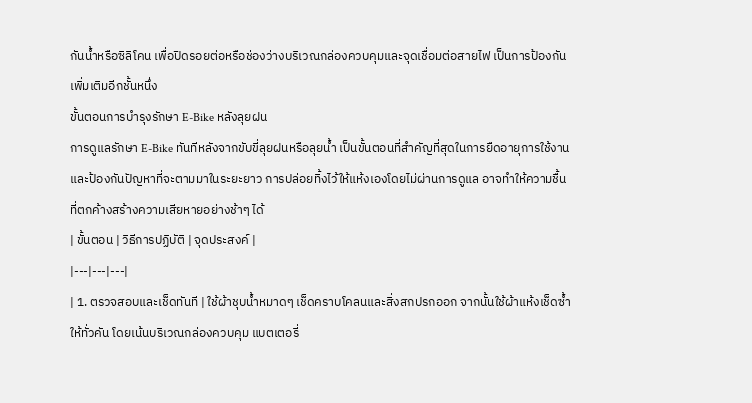กันน้ำหรือซิลิโคน เพื่อปิดรอยต่อหรือช่องว่างบริเวณกล่องควบคุมและจุดเชื่อมต่อสายไฟ เป็นการป้องกันเพิ่มเติมอีกชั้นหนึ่ง
ขั้นตอนการบำรุงรักษา E-Bike หลังลุยฝน
การดูแลรักษา E-Bike ทันทีหลังจากขับขี่ลุยฝนหรือลุยน้ำ เป็นขั้นตอนที่สำคัญที่สุดในการยืดอายุการใช้งานและป้องกันปัญหาที่จะตามมาในระยะยาว การปล่อยทิ้งไว้ให้แห้งเองโดยไม่ผ่านการดูแล อาจทำให้ความชื้นที่ตกค้างสร้างความเสียหายอย่างช้าๆ ได้
| ขั้นตอน | วิธีการปฏิบัติ | จุดประสงค์ |
|---|---|---|
| 1. ตรวจสอบและเช็ดทันที | ใช้ผ้าชุบน้ำหมาดๆ เช็ดคราบโคลนและสิ่งสกปรกออก จากนั้นใช้ผ้าแห้งเช็ดซ้ำให้ทั่วคัน โดยเน้นบริเวณกล่องควบคุม แบตเตอรี่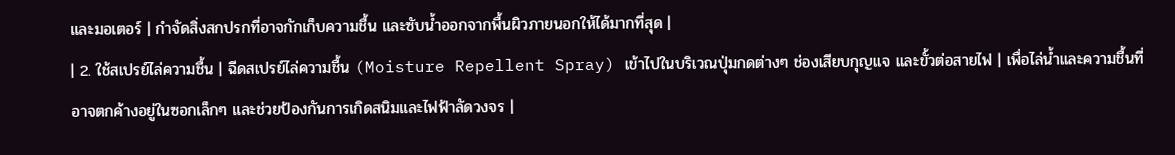และมอเตอร์ | กำจัดสิ่งสกปรกที่อาจกักเก็บความชื้น และซับน้ำออกจากพื้นผิวภายนอกให้ได้มากที่สุด |
| 2. ใช้สเปรย์ไล่ความชื้น | ฉีดสเปรย์ไล่ความชื้น (Moisture Repellent Spray) เข้าไปในบริเวณปุ่มกดต่างๆ ช่องเสียบกุญแจ และขั้วต่อสายไฟ | เพื่อไล่น้ำและความชื้นที่อาจตกค้างอยู่ในซอกเล็กๆ และช่วยป้องกันการเกิดสนิมและไฟฟ้าลัดวงจร |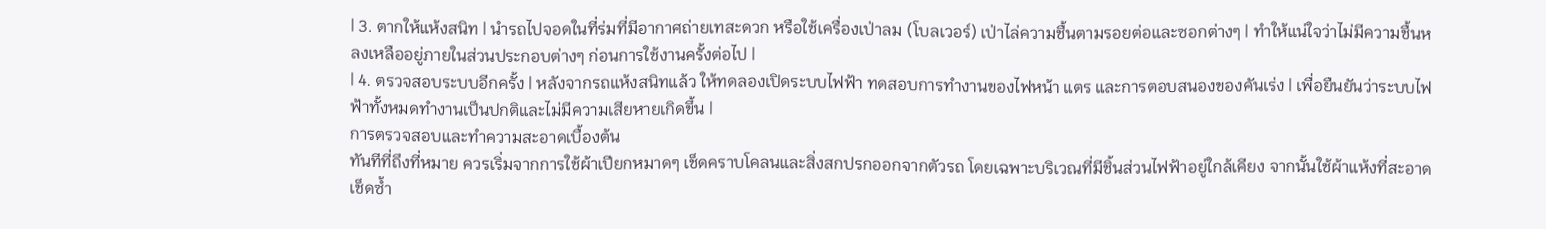| 3. ตากให้แห้งสนิท | นำรถไปจอดในที่ร่มที่มีอากาศถ่ายเทสะดวก หรือใช้เครื่องเป่าลม (โบลเวอร์) เป่าไล่ความชื้นตามรอยต่อและซอกต่างๆ | ทำให้แน่ใจว่าไม่มีความชื้นหลงเหลืออยู่ภายในส่วนประกอบต่างๆ ก่อนการใช้งานครั้งต่อไป |
| 4. ตรวจสอบระบบอีกครั้ง | หลังจากรถแห้งสนิทแล้ว ให้ทดลองเปิดระบบไฟฟ้า ทดสอบการทำงานของไฟหน้า แตร และการตอบสนองของคันเร่ง | เพื่อยืนยันว่าระบบไฟฟ้าทั้งหมดทำงานเป็นปกติและไม่มีความเสียหายเกิดขึ้น |
การตรวจสอบและทำความสะอาดเบื้องต้น
ทันทีที่ถึงที่หมาย ควรเริ่มจากการใช้ผ้าเปียกหมาดๆ เช็ดคราบโคลนและสิ่งสกปรกออกจากตัวรถ โดยเฉพาะบริเวณที่มีชิ้นส่วนไฟฟ้าอยู่ใกล้เคียง จากนั้นใช้ผ้าแห้งที่สะอาดเช็ดซ้ำ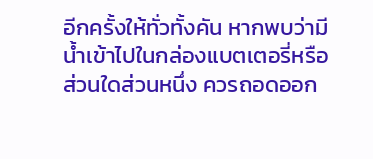อีกครั้งให้ทั่วทั้งคัน หากพบว่ามีน้ำเข้าไปในกล่องแบตเตอรี่หรือส่วนใดส่วนหนึ่ง ควรถอดออก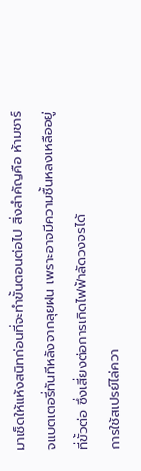มาเช็ดให้แห้งสนิทก่อนที่จะทำขั้นตอนต่อไป สิ่งสำคัญคือ ห้ามชาร์จแบตเตอรี่ทันทีหลังจากลุยฝน เพราะอาจมีความชื้นหลงเหลืออยู่ที่ขั้วต่อ ซึ่งเสี่ยงต่อการเกิดไฟฟ้าลัดวงจรได้
การใช้สเปรย์ไล่ควา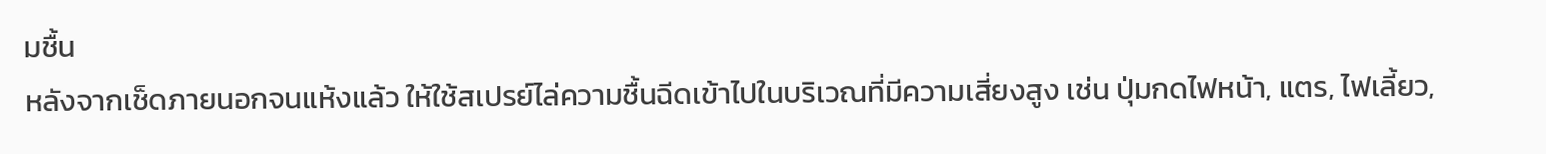มชื้น
หลังจากเช็ดภายนอกจนแห้งแล้ว ให้ใช้สเปรย์ไล่ความชื้นฉีดเข้าไปในบริเวณที่มีความเสี่ยงสูง เช่น ปุ่มกดไฟหน้า, แตร, ไฟเลี้ยว,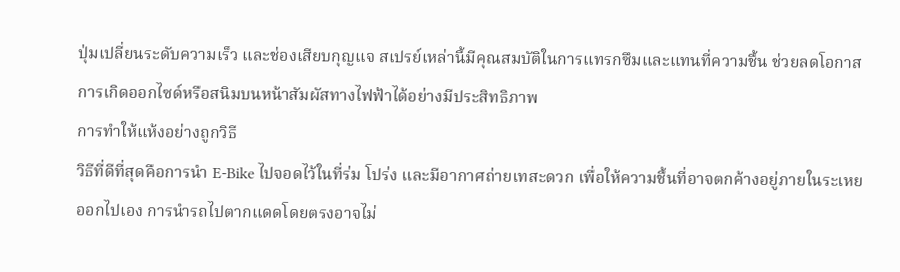ปุ่มเปลี่ยนระดับความเร็ว และช่องเสียบกุญแจ สเปรย์เหล่านี้มีคุณสมบัติในการแทรกซึมและแทนที่ความชื้น ช่วยลดโอกาสการเกิดออกไซด์หรือสนิมบนหน้าสัมผัสทางไฟฟ้าได้อย่างมีประสิทธิภาพ
การทำให้แห้งอย่างถูกวิธี
วิธีที่ดีที่สุดคือการนำ E-Bike ไปจอดไว้ในที่ร่ม โปร่ง และมีอากาศถ่ายเทสะดวก เพื่อให้ความชื้นที่อาจตกค้างอยู่ภายในระเหยออกไปเอง การนำรถไปตากแดดโดยตรงอาจไม่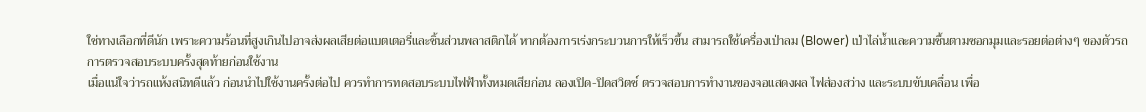ใช่ทางเลือกที่ดีนัก เพราะความร้อนที่สูงเกินไปอาจส่งผลเสียต่อแบตเตอรี่และชิ้นส่วนพลาสติกได้ หากต้องการเร่งกระบวนการให้เร็วขึ้น สามารถใช้เครื่องเป่าลม (Blower) เป่าไล่น้ำและความชื้นตามซอกมุมและรอยต่อต่างๆ ของตัวรถ
การตรวจสอบระบบครั้งสุดท้ายก่อนใช้งาน
เมื่อแน่ใจว่ารถแห้งสนิทดีแล้ว ก่อนนำไปใช้งานครั้งต่อไป ควรทำการทดสอบระบบไฟฟ้าทั้งหมดเสียก่อน ลองเปิด-ปิดสวิตช์ ตรวจสอบการทำงานของจอแสดงผล ไฟส่องสว่าง และระบบขับเคลื่อน เพื่อ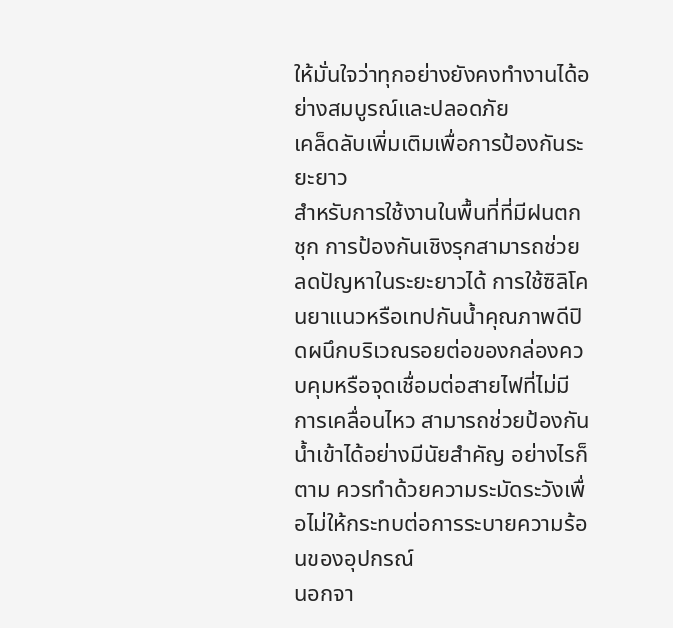ให้มั่นใจว่าทุกอย่างยังคงทำงานได้อย่างสมบูรณ์และปลอดภัย
เคล็ดลับเพิ่มเติมเพื่อการป้องกันระยะยาว
สำหรับการใช้งานในพื้นที่ที่มีฝนตกชุก การป้องกันเชิงรุกสามารถช่วยลดปัญหาในระยะยาวได้ การใช้ซิลิโคนยาแนวหรือเทปกันน้ำคุณภาพดีปิดผนึกบริเวณรอยต่อของกล่องควบคุมหรือจุดเชื่อมต่อสายไฟที่ไม่มีการเคลื่อนไหว สามารถช่วยป้องกันน้ำเข้าได้อย่างมีนัยสำคัญ อย่างไรก็ตาม ควรทำด้วยความระมัดระวังเพื่อไม่ให้กระทบต่อการระบายความร้อนของอุปกรณ์
นอกจา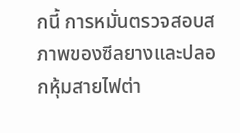กนี้ การหมั่นตรวจสอบสภาพของซีลยางและปลอกหุ้มสายไฟต่า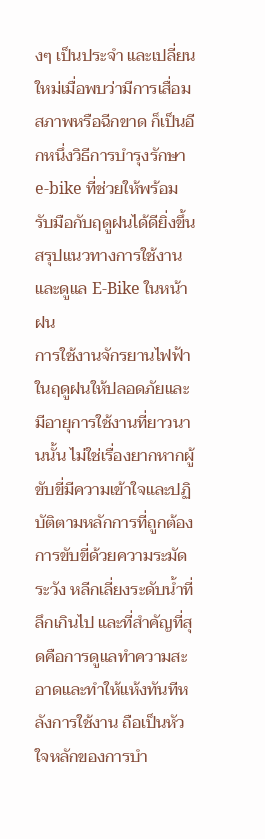งๆ เป็นประจำ และเปลี่ยนใหม่เมื่อพบว่ามีการเสื่อมสภาพหรือฉีกขาด ก็เป็นอีกหนึ่งวิธีการบำรุงรักษา e-bike ที่ช่วยให้พร้อมรับมือกับฤดูฝนได้ดียิ่งขึ้น
สรุปแนวทางการใช้งานและดูแล E-Bike ในหน้าฝน
การใช้งานจักรยานไฟฟ้าในฤดูฝนให้ปลอดภัยและมีอายุการใช้งานที่ยาวนานนั้น ไม่ใช่เรื่องยากหากผู้ขับขี่มีความเข้าใจและปฏิบัติตามหลักการที่ถูกต้อง การขับขี่ด้วยความระมัดระวัง หลีกเลี่ยงระดับน้ำที่ลึกเกินไป และที่สำคัญที่สุดคือการดูแลทำความสะอาดและทำให้แห้งทันทีหลังการใช้งาน ถือเป็นหัวใจหลักของการบำ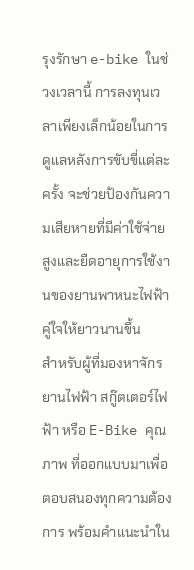รุงรักษา e-bike ในช่วงเวลานี้ การลงทุนเวลาเพียงเล็กน้อยในการดูแลหลังการขับขี่แต่ละครั้ง จะช่วยป้องกันความเสียหายที่มีค่าใช้จ่ายสูงและยืดอายุการใช้งานของยานพาหนะไฟฟ้าคู่ใจให้ยาวนานขึ้น
สำหรับผู้ที่มองหาจักรยานไฟฟ้า สกู๊ตเตอร์ไฟฟ้า หรือ E-Bike คุณภาพ ที่ออกแบบมาเพื่อตอบสนองทุกความต้องการ พร้อมคำแนะนำใน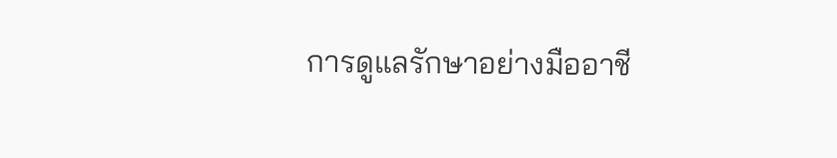การดูแลรักษาอย่างมืออาชี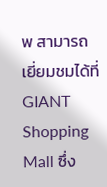พ สามารถเยี่ยมชมได้ที่ GIANT Shopping Mall ซึ่ง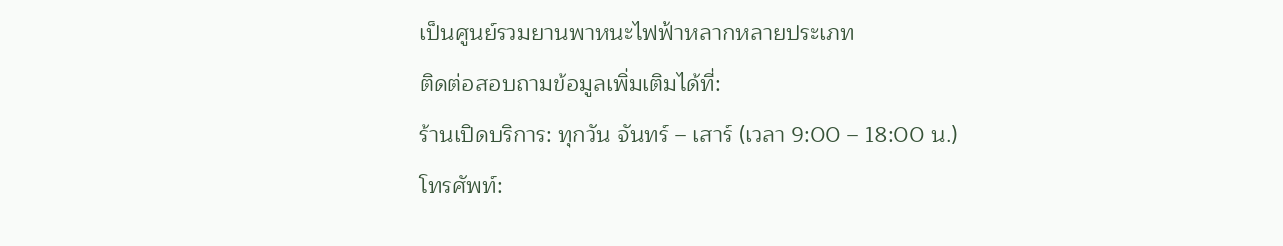เป็นศูนย์รวมยานพาหนะไฟฟ้าหลากหลายประเภท
ติดต่อสอบถามข้อมูลเพิ่มเติมได้ที่:
ร้านเปิดบริการ: ทุกวัน จันทร์ – เสาร์ (เวลา 9:00 – 18:00 น.)
โทรศัพท์: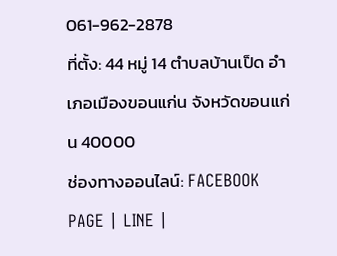061-962-2878
ที่ตั้ง: 44 หมู่ 14 ตำบลบ้านเป็ด อำเภอเมืองขอนแก่น จังหวัดขอนแก่น 40000
ช่องทางออนไลน์: FACEBOOK PAGE | LINE |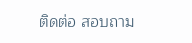ติดต่อ สอบถาม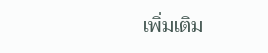เพิ่มเติม